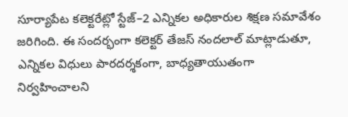సూర్యాపేట కలెక్టరేట్లో స్టేజ్–2 ఎన్నికల అధికారుల శిక్షణ సమావేశం జరిగింది. ఈ సందర్భంగా కలెక్టర్ తేజస్ నందలాల్ మాట్లాడుతూ, ఎన్నికల విధులు పారదర్శకంగా, బాధ్యతాయుతంగా నిర్వహించాలని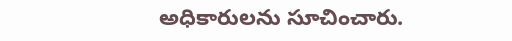అధికారులను సూచించారు.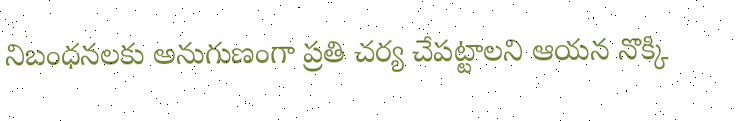నిబంధనలకు అనుగుణంగా ప్రతి చర్య చేపట్టాలని ఆయన నొక్కి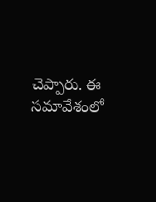చెప్పారు. ఈ సమావేశంలో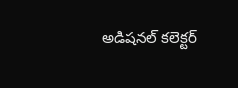అడిషనల్ కలెక్టర్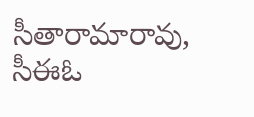సీతారామారావు, సీఈఓ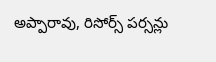అప్పారావు, రిసోర్స్ పర్సన్లు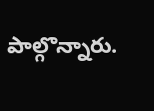పాల్గొన్నారు.